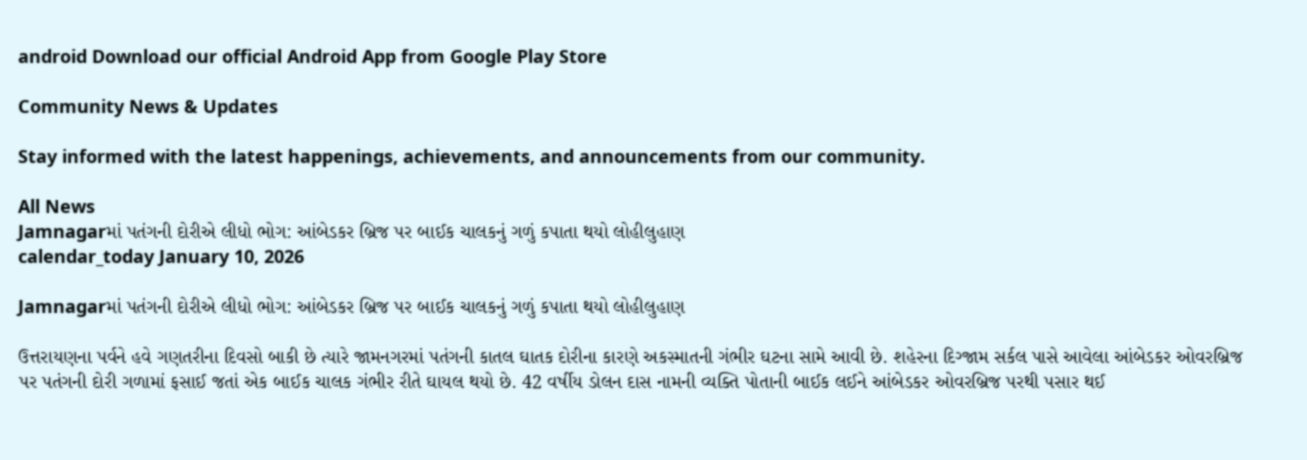android Download our official Android App from Google Play Store

Community News & Updates

Stay informed with the latest happenings, achievements, and announcements from our community.

All News
Jamnagarમાં પતંગની દોરીએ લીધો ભોગ: આંબેડકર બ્રિજ પર બાઈક ચાલકનું ગળું કપાતા થયો લોહીલુહાણ
calendar_today January 10, 2026

Jamnagarમાં પતંગની દોરીએ લીધો ભોગ: આંબેડકર બ્રિજ પર બાઈક ચાલકનું ગળું કપાતા થયો લોહીલુહાણ

ઉત્તરાયણના પર્વને હવે ગણતરીના દિવસો બાકી છે ત્યારે જામનગરમાં પતંગની કાતલ ઘાતક દોરીના કારણે અકસ્માતની ગંભીર ઘટના સામે આવી છે. શહેરના દિગ્જામ સર્કલ પાસે આવેલા આંબેડકર ઓવરબ્રિજ પર પતંગની દોરી ગળામાં ફસાઈ જતાં એક બાઈક ચાલક ગંભીર રીતે ઘાયલ થયો છે. 42 વર્ષીય ડોલન દાસ નામની વ્યક્તિ પોતાની બાઈક લઈને આંબેડકર ઓવરબ્રિજ પરથી પસાર થઈ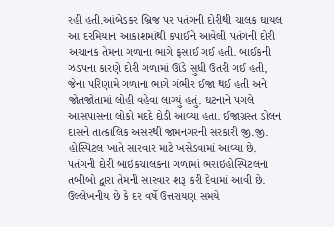રહી હતી.આંબેડકર બ્રિજ પર પતંગની દોરીથી ચાલક ઘાયલ આ દરમિયાન આકાશમાંથી કપાઈને આવેલી પતંગની દોરી અચાનક તેમના ગળાના ભાગે ફસાઈ ગઈ હતી. બાઈકની ઝડપના કારણે દોરી ગળામાં ઊંડે સુધી ઉતરી ગઈ હતી, જેના પરિણામે ગળાના ભાગે ગંભીર ઈજા થઈ હતી અને જોતજોતામાં લોહી વહેવા લાગ્યું હતું. ઘટનાને પગલે આસપાસના લોકો મદદે દોડી આવ્યા હતા. ઈજાગ્રસ્ત ડોલન દાસને તાત્કાલિક અસરથી જામનગરની સરકારી જી.જી. હોસ્પિટલ ખાતે સારવાર માટે ખસેડવામાં આવ્યા છે. પતંગની દોરી બાઇકચાલકના ગળામાં ભરાઇહોસ્પિટલના તબીબો દ્વારા તેમની સારવાર શરૂ કરી દેવામાં આવી છે. ઉલ્લેખનીય છે કે દર વર્ષે ઉત્તરાયણ સમયે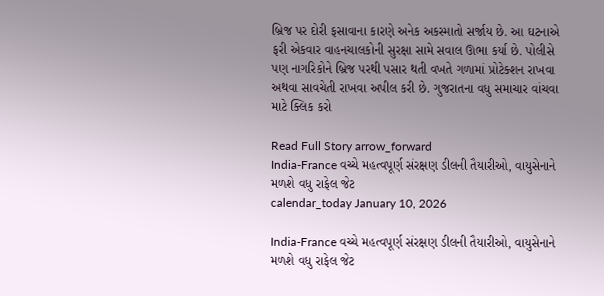બ્રિજ પર દોરી ફસાવાના કારણે અનેક અકસ્માતો સર્જાય છે. આ ઘટનાએ ફરી એકવાર વાહનચાલકોની સુરક્ષા સામે સવાલ ઊભા કર્યા છે. પોલીસે પણ નાગરિકોને બ્રિજ પરથી પસાર થતી વખતે ગળામાં પ્રોટેક્શન રાખવા અથવા સાવચેતી રાખવા અપીલ કરી છે. ગુજરાતના વધુ સમાચાર વાંચવા માટે ક્લિક કરો

Read Full Story arrow_forward
India-France વચ્ચે મહત્વપૂર્ણ સંરક્ષણ ડીલની તૈયારીઓ, વાયુસેનાને મળશે વધુ રાફેલ જેટ
calendar_today January 10, 2026

India-France વચ્ચે મહત્વપૂર્ણ સંરક્ષણ ડીલની તૈયારીઓ, વાયુસેનાને મળશે વધુ રાફેલ જેટ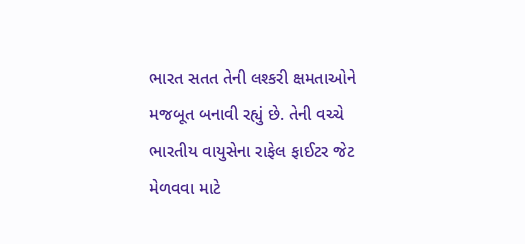ભારત સતત તેની લશ્કરી ક્ષમતાઓને મજબૂત બનાવી રહ્યું છે. તેની વચ્ચે ભારતીય વાયુસેના રાફેલ ફાઈટર જેટ મેળવવા માટે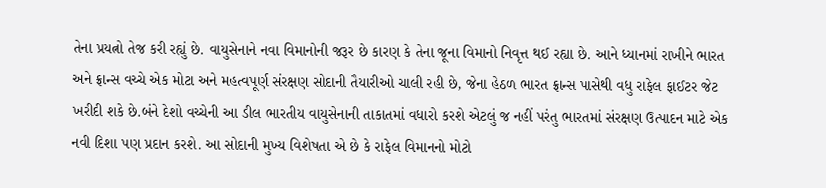તેના પ્રયત્નો તેજ કરી રહ્યું છે. વાયુસેનાને નવા વિમાનોની જરૂર છે કારણ કે તેના જૂના વિમાનો નિવૃત્ત થઈ રહ્યા છે. આને ધ્યાનમાં રાખીને ભારત અને ફ્રાન્સ વચ્ચે એક મોટા અને મહત્વપૂર્ણ સંરક્ષણ સોદાની તૈયારીઓ ચાલી રહી છે, જેના હેઠળ ભારત ફ્રાન્સ પાસેથી વધુ રાફેલ ફાઈટર જેટ ખરીદી શકે છે.બંને દેશો વચ્ચેની આ ડીલ ભારતીય વાયુસેનાની તાકાતમાં વધારો કરશે એટલું જ નહીં પરંતુ ભારતમાં સંરક્ષણ ઉત્પાદન માટે એક નવી દિશા પણ પ્રદાન કરશે. આ સોદાની મુખ્ય વિશેષતા એ છે કે રાફેલ વિમાનનો મોટો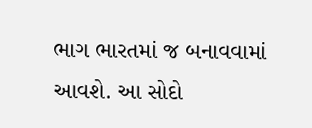ભાગ ભારતમાં જ બનાવવામાં આવશે. આ સોદો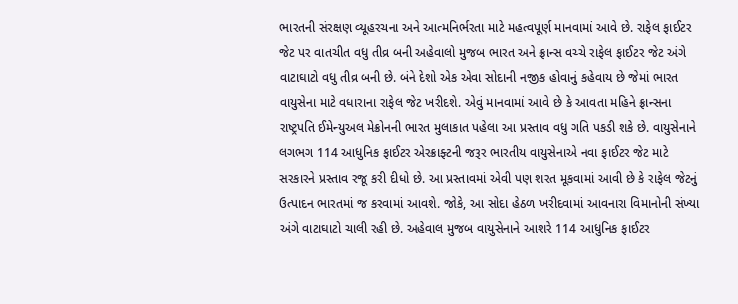ભારતની સંરક્ષણ વ્યૂહરચના અને આત્મનિર્ભરતા માટે મહત્વપૂર્ણ માનવામાં આવે છે. રાફેલ ફાઈટર જેટ પર વાતચીત વધુ તીવ્ર બની અહેવાલો મુજબ ભારત અને ફ્રાન્સ વચ્ચે રાફેલ ફાઈટર જેટ અંગે વાટાઘાટો વધુ તીવ્ર બની છે. બંને દેશો એક એવા સોદાની નજીક હોવાનું કહેવાય છે જેમાં ભારત વાયુસેના માટે વધારાના રાફેલ જેટ ખરીદશે. એવું માનવામાં આવે છે કે આવતા મહિને ફ્રાન્સના રાષ્ટ્રપતિ ઈમેન્યુઅલ મેક્રોનની ભારત મુલાકાત પહેલા આ પ્રસ્તાવ વધુ ગતિ પકડી શકે છે. વાયુસેનાને લગભગ 114 આધુનિક ફાઈટર એરક્રાફ્ટની જરૂર ભારતીય વાયુસેનાએ નવા ફાઈટર જેટ માટે સરકારને પ્રસ્તાવ રજૂ કરી દીધો છે. આ પ્રસ્તાવમાં એવી પણ શરત મૂકવામાં આવી છે કે રાફેલ જેટનું ઉત્પાદન ભારતમાં જ કરવામાં આવશે. જોકે, આ સોદા હેઠળ ખરીદવામાં આવનારા વિમાનોની સંખ્યા અંગે વાટાઘાટો ચાલી રહી છે. અહેવાલ મુજબ વાયુસેનાને આશરે 114 આધુનિક ફાઈટર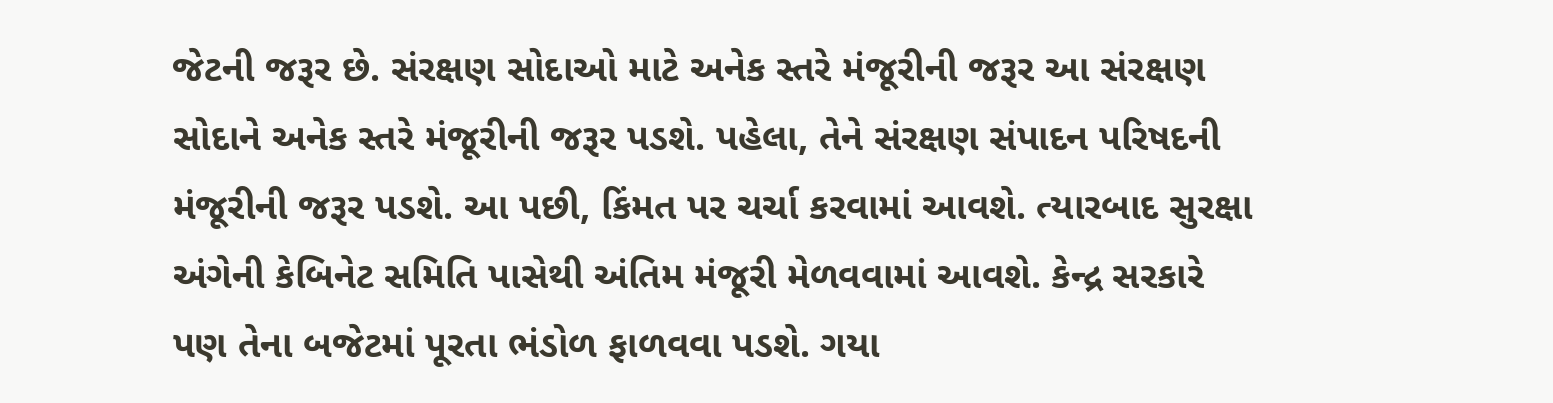જેટની જરૂર છે. સંરક્ષણ સોદાઓ માટે અનેક સ્તરે મંજૂરીની જરૂર આ સંરક્ષણ સોદાને અનેક સ્તરે મંજૂરીની જરૂર પડશે. પહેલા, તેને સંરક્ષણ સંપાદન પરિષદની મંજૂરીની જરૂર પડશે. આ પછી, કિંમત પર ચર્ચા કરવામાં આવશે. ત્યારબાદ સુરક્ષા અંગેની કેબિનેટ સમિતિ પાસેથી અંતિમ મંજૂરી મેળવવામાં આવશે. કેન્દ્ર સરકારે પણ તેના બજેટમાં પૂરતા ભંડોળ ફાળવવા પડશે. ગયા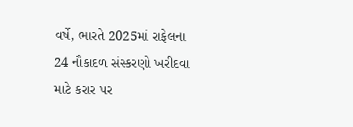વર્ષે, ભારતે 2025માં રાફેલના 24 નૌકાદળ સંસ્કરણો ખરીદવા માટે કરાર પર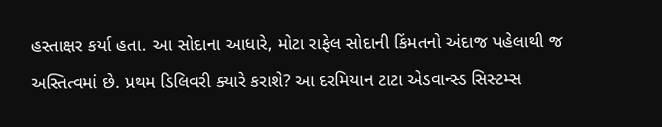હસ્તાક્ષર કર્યા હતા. આ સોદાના આધારે, મોટા રાફેલ સોદાની કિંમતનો અંદાજ પહેલાથી જ અસ્તિત્વમાં છે. પ્રથમ ડિલિવરી ક્યારે કરાશે? આ દરમિયાન ટાટા એડવાન્સ્ડ સિસ્ટમ્સ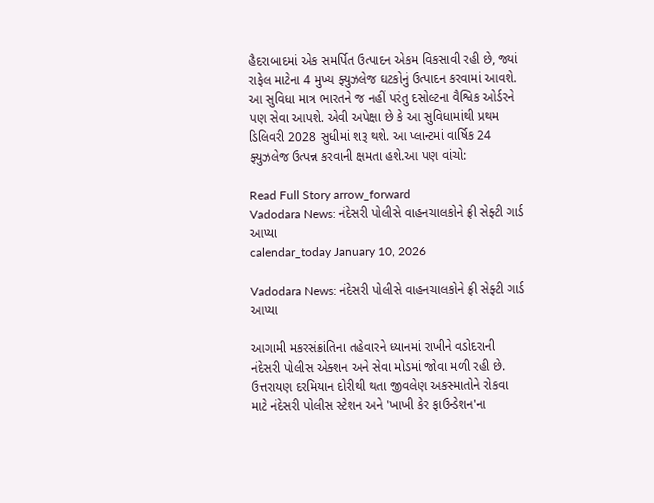હૈદરાબાદમાં એક સમર્પિત ઉત્પાદન એકમ વિકસાવી રહી છે, જ્યાં રાફેલ માટેના 4 મુખ્ય ફ્યુઝલેજ ઘટકોનું ઉત્પાદન કરવામાં આવશે. આ સુવિધા માત્ર ભારતને જ નહીં પરંતુ દસોલ્ટના વૈશ્વિક ઓર્ડરને પણ સેવા આપશે. એવી અપેક્ષા છે કે આ સુવિધામાંથી પ્રથમ ડિલિવરી 2028 સુધીમાં શરૂ થશે. આ પ્લાન્ટમાં વાર્ષિક 24 ફ્યુઝલેજ ઉત્પન્ન કરવાની ક્ષમતા હશે.આ પણ વાંચો:

Read Full Story arrow_forward
Vadodara News: નંદેસરી પોલીસે વાહનચાલકોને ફ્રી સેફ્ટી ગાર્ડ આપ્યા
calendar_today January 10, 2026

Vadodara News: નંદેસરી પોલીસે વાહનચાલકોને ફ્રી સેફ્ટી ગાર્ડ આપ્યા

આગામી મકરસંક્રાંતિના તહેવારને ધ્યાનમાં રાખીને વડોદરાની નંદેસરી પોલીસ એક્શન અને સેવા મોડમાં જોવા મળી રહી છે. ઉત્તરાયણ દરમિયાન દોરીથી થતા જીવલેણ અકસ્માતોને રોકવા માટે નંદેસરી પોલીસ સ્ટેશન અને 'ખાખી કેર ફાઉન્ડેશન'ના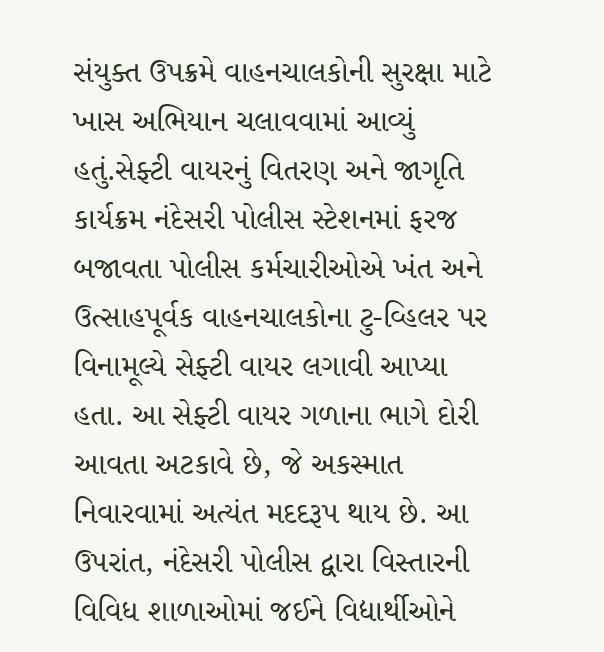સંયુક્ત ઉપક્રમે વાહનચાલકોની સુરક્ષા માટે ખાસ અભિયાન ચલાવવામાં આવ્યું હતું.સેફ્ટી વાયરનું વિતરણ અને જાગૃતિ કાર્યક્રમ નંદેસરી પોલીસ સ્ટેશનમાં ફરજ બજાવતા પોલીસ કર્મચારીઓએ ખંત અને ઉત્સાહપૂર્વક વાહનચાલકોના ટુ-વ્હિલર પર વિનામૂલ્યે સેફ્ટી વાયર લગાવી આપ્યા હતા. આ સેફ્ટી વાયર ગળાના ભાગે દોરી આવતા અટકાવે છે, જે અકસ્માત નિવારવામાં અત્યંત મદદરૂપ થાય છે. આ ઉપરાંત, નંદેસરી પોલીસ દ્વારા વિસ્તારની વિવિધ શાળાઓમાં જઈને વિદ્યાર્થીઓને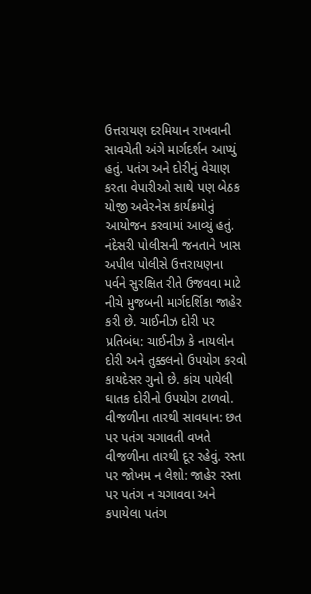ઉત્તરાયણ દરમિયાન રાખવાની સાવચેતી અંગે માર્ગદર્શન આપ્યું હતું. પતંગ અને દોરીનું વેચાણ કરતા વેપારીઓ સાથે પણ બેઠક યોજી અવેરનેસ કાર્યક્રમોનું આયોજન કરવામાં આવ્યું હતું. નંદેસરી પોલીસની જનતાને ખાસ અપીલ પોલીસે ઉત્તરાયણના પર્વને સુરક્ષિત રીતે ઉજવવા માટે નીચે મુજબની માર્ગદર્શિકા જાહેર કરી છે. ચાઈનીઝ દોરી પર પ્રતિબંધ: ચાઈનીઝ કે નાયલોન દોરી અને તુક્કલનો ઉપયોગ કરવો કાયદેસર ગુનો છે. કાંચ પાયેલી ઘાતક દોરીનો ઉપયોગ ટાળવો. વીજળીના તારથી સાવધાન: છત પર પતંગ ચગાવતી વખતે વીજળીના તારથી દૂર રહેવું. રસ્તા પર જોખમ ન લેશો: જાહેર રસ્તા પર પતંગ ન ચગાવવા અને કપાયેલા પતંગ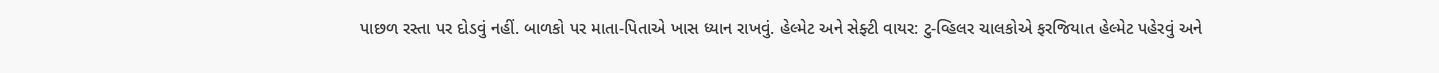પાછળ રસ્તા પર દોડવું નહીં. બાળકો પર માતા-પિતાએ ખાસ ધ્યાન રાખવું. હેલ્મેટ અને સેફ્ટી વાયર: ટુ-વ્હિલર ચાલકોએ ફરજિયાત હેલ્મેટ પહેરવું અને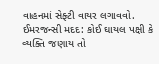વાહનમાં સેફ્ટી વાયર લગાવવો. ઈમરજન્સી મદદ: કોઈ ઘાયલ પક્ષી કે વ્યક્તિ જણાય તો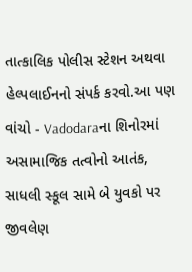તાત્કાલિક પોલીસ સ્ટેશન અથવા હેલ્પલાઈનનો સંપર્ક કરવો.આ પણ વાંચો - Vadodaraના શિનોરમાં અસામાજિક તત્વોનો આતંક, સાધલી સ્કૂલ સામે બે યુવકો પર જીવલેણ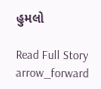હુમલો

Read Full Story arrow_forward